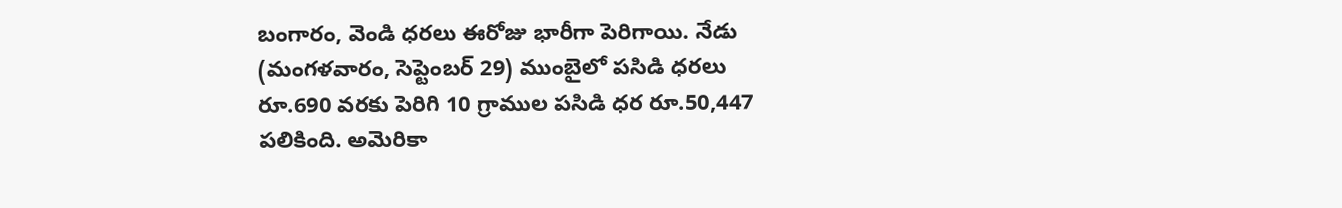బంగారం, వెండి ధరలు ఈరోజు భారీగా పెరిగాయి. నేడు (మంగళవారం, సెప్టెంబర్ 29) ముంబైలో పసిడి ధరలు రూ.690 వరకు పెరిగి 10 గ్రాముల పసిడి ధర రూ.50,447 పలికింది. అమెరికా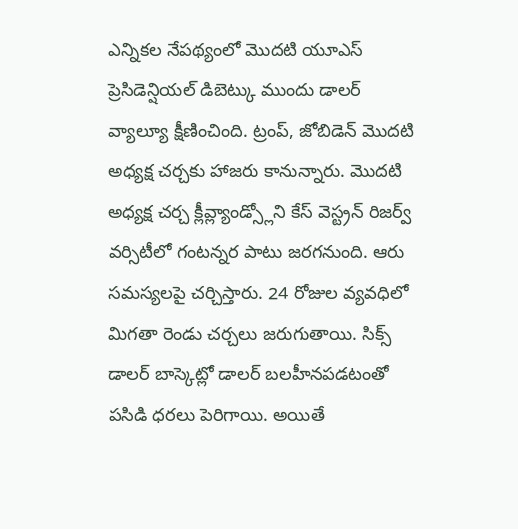ఎన్నికల నేపథ్యంలో మొదటి యూఎస్ ప్రెసిడెన్షియల్ డిబెట్కు ముందు డాలర్ వ్యాల్యూ క్షీణించింది. ట్రంప్, జోబిడెన్ మొదటి అధ్యక్ష చర్చకు హాజరు కానున్నారు. మొదటి అధ్యక్ష చర్చ క్లీవ్ల్యాండ్స్లోని కేస్ వెస్ట్రన్ రిజర్వ్ వర్సిటీలో గంటన్నర పాటు జరగనుంది. ఆరు సమస్యలపై చర్చిస్తారు. 24 రోజుల వ్యవధిలో మిగతా రెండు చర్చలు జరుగుతాయి. సిక్స్ డాలర్ బాస్కెట్లో డాలర్ బలహీనపడటంతో పసిడి ధరలు పెరిగాయి. అయితే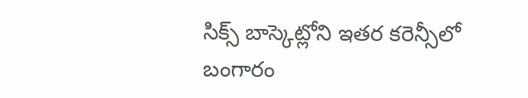సిక్స్ బాస్కెట్లోని ఇతర కరెన్సీలో బంగారం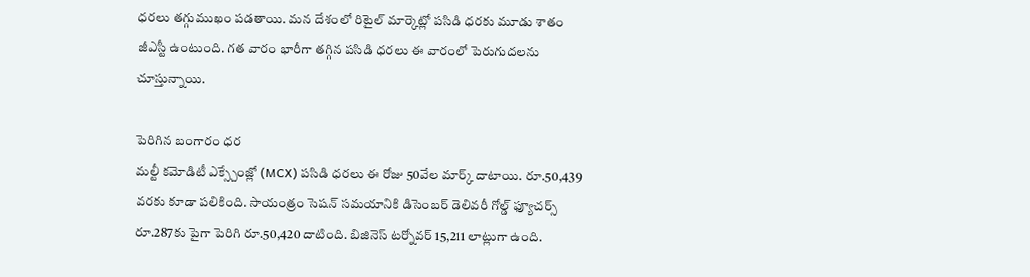ధరలు తగ్గుముఖం పడతాయి. మన దేశంలో రిటైల్ మార్కెట్లో పసిడి ధరకు మూడు శాతం జీఎస్టీ ఉంటుంది. గత వారం భారీగా తగ్గిన పసిడి ధరలు ఈ వారంలో పెరుగుదలను చూస్తున్నాయి.

పెరిగిన బంగారం ధర
మల్టీ కమోడిటీ ఎక్స్చేంజ్లో (MCX) పసిడి ధరలు ఈ రోజు 50వేల మార్క్ దాటాయి. రూ.50,439 వరకు కూడా పలికింది. సాయంత్రం సెషన్ సమయానికి డిసెంబర్ డెలివరీ గోల్డ్ ఫ్యూచర్స్ రూ.287కు పైగా పెరిగి రూ.50,420 దాటింది. బిజినెస్ టర్నోవర్ 15,211 లాట్లుగా ఉంది.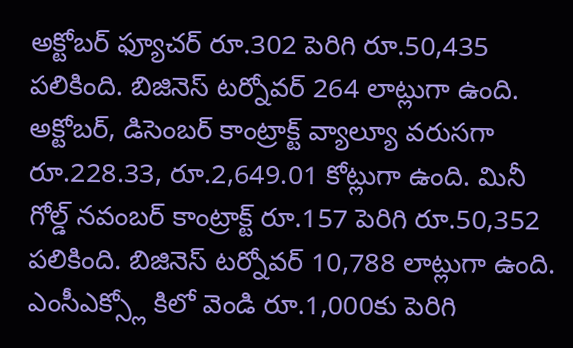అక్టోబర్ ఫ్యూచర్ రూ.302 పెరిగి రూ.50,435 పలికింది. బిజినెస్ టర్నోవర్ 264 లాట్లుగా ఉంది. అక్టోబర్, డిసెంబర్ కాంట్రాక్ట్ వ్యాల్యూ వరుసగా రూ.228.33, రూ.2,649.01 కోట్లుగా ఉంది. మినీ గోల్డ్ నవంబర్ కాంట్రాక్ట్ రూ.157 పెరిగి రూ.50,352 పలికింది. బిజినెస్ టర్నోవర్ 10,788 లాట్లుగా ఉంది. ఎంసీఎక్స్లో కిలో వెండి రూ.1,000కు పెరిగి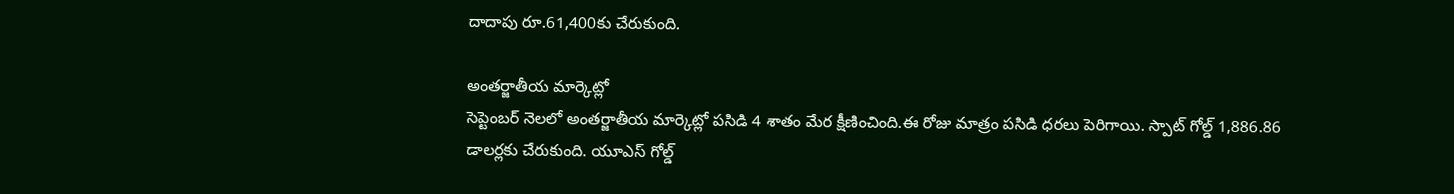దాదాపు రూ.61,400కు చేరుకుంది.

అంతర్జాతీయ మార్కెట్లో
సెప్టెంబర్ నెలలో అంతర్జాతీయ మార్కెట్లో పసిడి 4 శాతం మేర క్షీణించింది.ఈ రోజు మాత్రం పసిడి ధరలు పెరిగాయి. స్పాట్ గోల్డ్ 1,886.86 డాలర్లకు చేరుకుంది. యూఎస్ గోల్డ్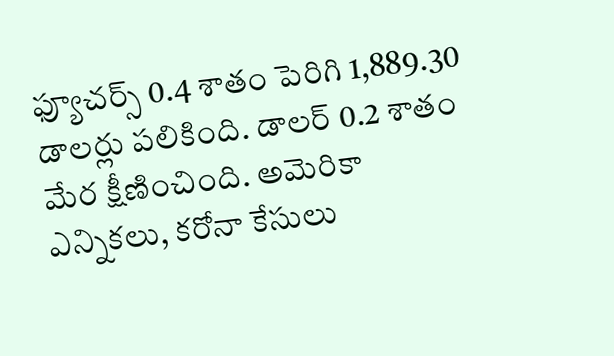ఫ్యూచర్స్ 0.4 శాతం పెరిగి 1,889.30 డాలర్లు పలికింది. డాలర్ 0.2 శాతం మేర క్షీణించింది. అమెరికా ఎన్నికలు, కరోనా కేసులు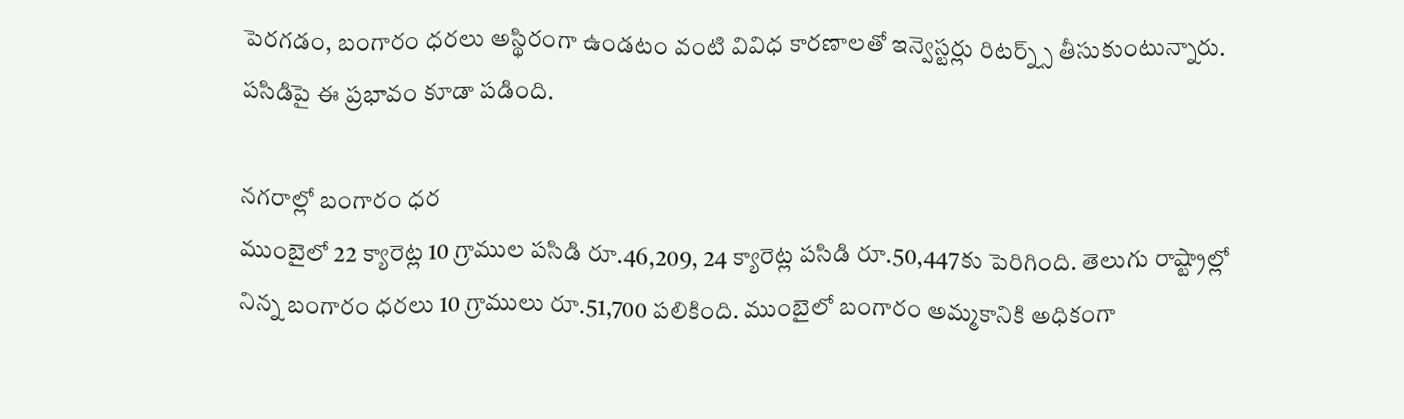పెరగడం, బంగారం ధరలు అస్థిరంగా ఉండటం వంటి వివిధ కారణాలతో ఇన్వెస్టర్లు రిటర్న్స్ తీసుకుంటున్నారు. పసిడిపై ఈ ప్రభావం కూడా పడింది.

నగరాల్లో బంగారం ధర
ముంబైలో 22 క్యారెట్ల 10 గ్రాముల పసిడి రూ.46,209, 24 క్యారెట్ల పసిడి రూ.50,447కు పెరిగింది. తెలుగు రాష్ట్రాల్లో నిన్న బంగారం ధరలు 10 గ్రాములు రూ.51,700 పలికింది. ముంబైలో బంగారం అమ్మకానికి అధికంగా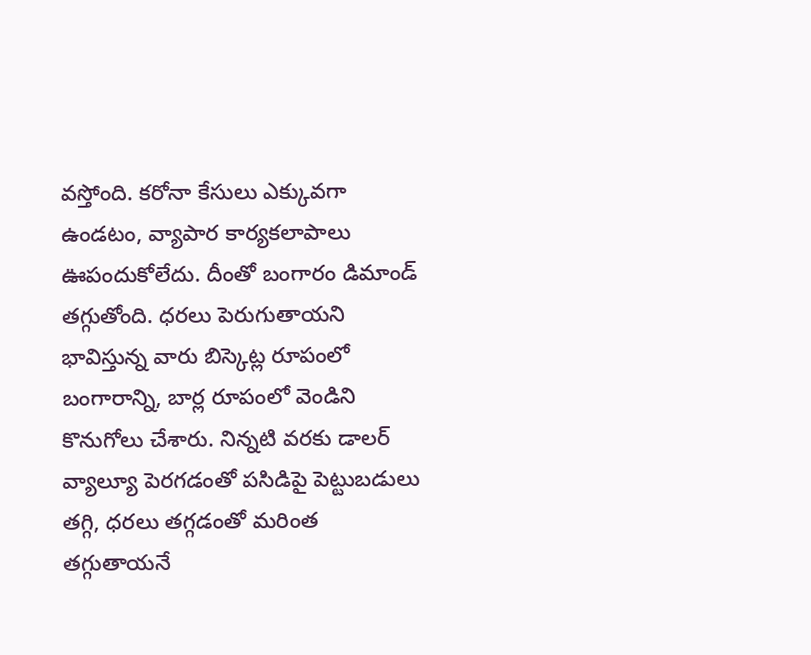వస్తోంది. కరోనా కేసులు ఎక్కువగా ఉండటం, వ్యాపార కార్యకలాపాలు ఊపందుకోలేదు. దీంతో బంగారం డిమాండ్ తగ్గుతోంది. ధరలు పెరుగుతాయని భావిస్తున్న వారు బిస్కెట్ల రూపంలో బంగారాన్ని, బార్ల రూపంలో వెండిని కొనుగోలు చేశారు. నిన్నటి వరకు డాలర్ వ్యాల్యూ పెరగడంతో పసిడిపై పెట్టుబడులు తగ్గి, ధరలు తగ్గడంతో మరింత తగ్గుతాయనే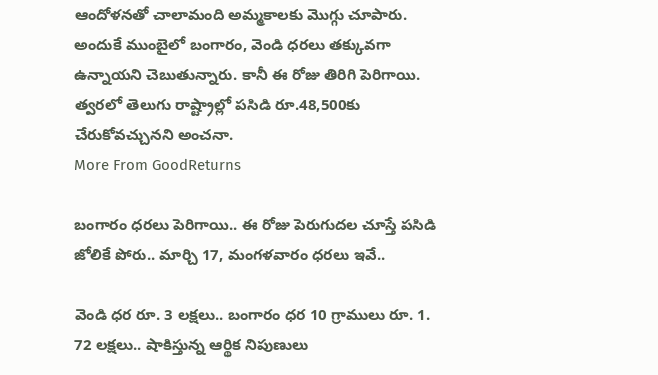ఆందోళనతో చాలామంది అమ్మకాలకు మొగ్గు చూపారు. అందుకే ముంబైలో బంగారం, వెండి ధరలు తక్కువగా ఉన్నాయని చెబుతున్నారు. కానీ ఈ రోజు తిరిగి పెరిగాయి. త్వరలో తెలుగు రాష్ట్రాల్లో పసిడి రూ.48,500కు చేరుకోవచ్చునని అంచనా.
More From GoodReturns

బంగారం ధరలు పెరిగాయి.. ఈ రోజు పెరుగుదల చూస్తే పసిడి జోలికే పోరు.. మార్చి 17, మంగళవారం ధరలు ఇవే..

వెండి ధర రూ. 3 లక్షలు.. బంగారం ధర 10 గ్రాములు రూ. 1. 72 లక్షలు.. షాకిస్తున్న ఆర్థిక నిపుణులు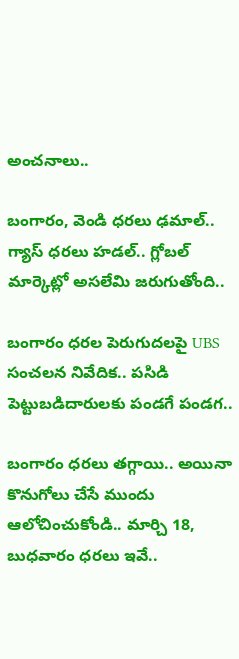అంచనాలు..

బంగారం, వెండి ధరలు ఢమాల్.. గ్యాస్ ధరలు హడల్.. గ్లోబల్ మార్కెట్లో అసలేమి జరుగుతోంది..

బంగారం ధరల పెరుగుదలపై UBS సంచలన నివేదిక.. పసిడి పెట్టుబడిదారులకు పండగే పండగ..

బంగారం ధరలు తగ్గాయి.. అయినా కొనుగోలు చేసే ముందు ఆలోచించుకోండి.. మార్చి 18, బుధవారం ధరలు ఇవే..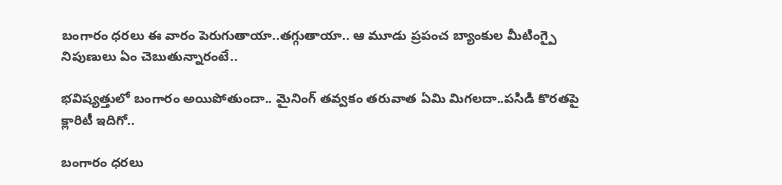బంగారం ధరలు ఈ వారం పెరుగుతాయా..తగ్గుతాయా.. ఆ మూడు ప్రపంచ బ్యాంకుల మీటింగ్పై నిపుణులు ఏం చెబుతున్నారంటే..

భవిష్యత్తులో బంగారం అయిపోతుందా.. మైనింగ్ తవ్వకం తరువాత ఏమి మిగలదా..పసిడి కొరతపై క్లారిటీ ఇదిగో..

బంగారం ధరలు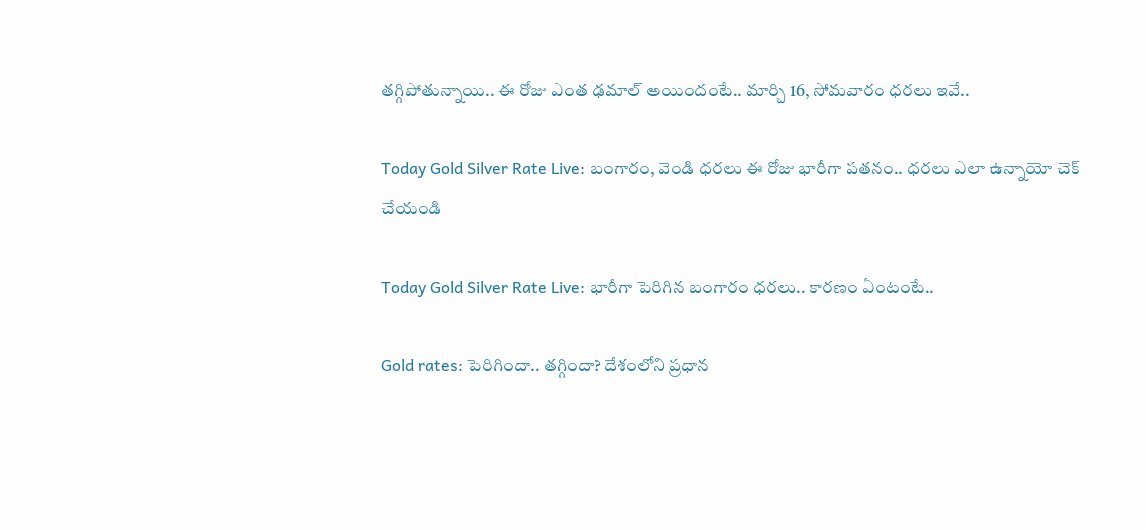తగ్గిపోతున్నాయి.. ఈ రోజు ఎంత ఢమాల్ అయిందంటే.. మార్చి 16, సోమవారం ధరలు ఇవే..

Today Gold Silver Rate Live: బంగారం, వెండి ధరలు ఈ రోజు భారీగా పతనం.. ధరలు ఎలా ఉన్నాయో చెక్ చేయండి

Today Gold Silver Rate Live: భారీగా పెరిగిన బంగారం ధరలు.. కారణం ఏంటంటే..

Gold rates: పెరిగిందా.. తగ్గిందా? దేశంలోని ప్రధాన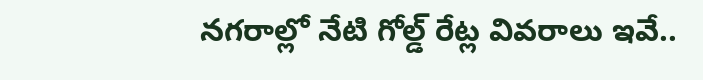నగరాల్లో నేటి గోల్డ్ రేట్ల వివరాలు ఇవే..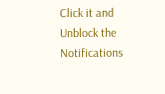Click it and Unblock the Notifications